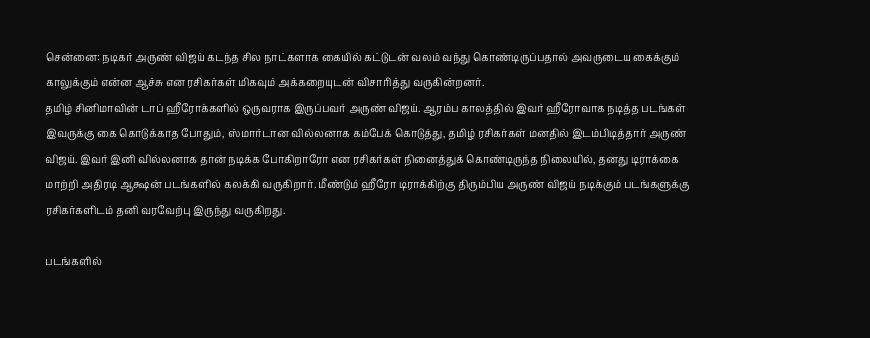சென்னை: நடிகர் அருண் விஜய் கடந்த சில நாட்களாக கையில் கட்டுடன் வலம் வந்து கொண்டிருப்பதால் அவருடைய கைக்கும் காலுக்கும் என்ன ஆச்சு என ரசிகர்கள் மிகவும் அக்கறையுடன் விசாரித்து வருகின்றனர்.
தமிழ் சினிமாவின் டாப் ஹீரோக்களில் ஒருவராக இருப்பவர் அருண் விஜய். ஆரம்ப காலத்தில் இவர் ஹீரோவாக நடித்த படங்கள் இவருக்கு கை கொடுக்காத போதும், ஸ்மார்டான வில்லனாக கம்பேக் கொடுத்து, தமிழ் ரசிகர்கள் மனதில் இடம்பிடித்தார் அருண் விஜய். இவர் இனி வில்லனாக தான் நடிக்க போகிறாரோ என ரசிகர்கள் நினைத்துக் கொண்டிருந்த நிலையில், தனது டிராக்கை மாற்றி அதிரடி ஆக்ஷன் படங்களில் கலக்கி வருகிறார். மீண்டும் ஹீரோ டிராக்கிற்கு திரும்பிய அருண் விஜய் நடிக்கும் படங்களுக்கு ரசிகர்களிடம் தனி வரவேற்பு இருந்து வருகிறது.

படங்களில்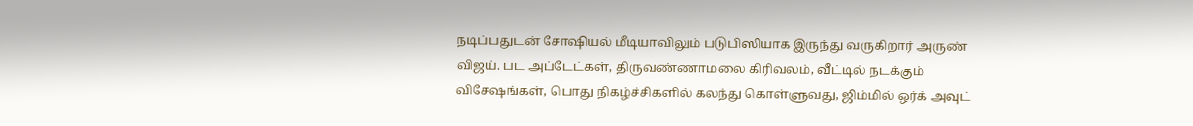நடிப்பதுடன் சோஷியல் மீடியாவிலும் படுபிஸியாக இருந்து வருகிறார் அருண் விஜய். பட அப்டேட்கள், திருவண்ணாமலை கிரிவலம், வீட்டில் நடக்கும் விசேஷங்கள், பொது நிகழ்ச்சிகளில் கலந்து கொள்ளுவது, ஜிம்மில் ஒர்க் அவுட்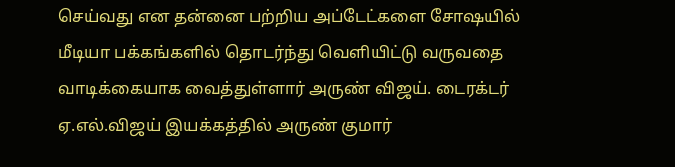செய்வது என தன்னை பற்றிய அப்டேட்களை சோஷயில் மீடியா பக்கங்களில் தொடர்ந்து வெளியிட்டு வருவதை வாடிக்கையாக வைத்துள்ளார் அருண் விஜய். டைரக்டர் ஏ.எல்.விஜய் இயக்கத்தில் அருண் குமார்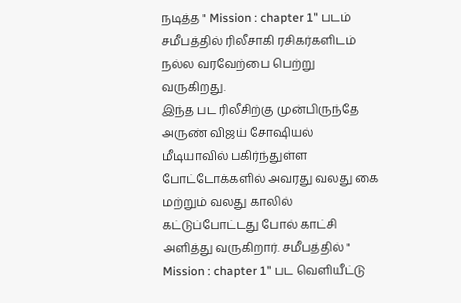நடித்த " Mission : chapter 1" படம் சமீபத்தில் ரிலீசாகி ரசிகர்களிடம் நல்ல வரவேற்பை பெற்று வருகிறது.
இந்த பட ரிலீசிற்கு முன்பிருந்தே அருண் விஜய் சோஷியல் மீடியாவில் பகிர்ந்துள்ள போட்டோக்களில் அவரது வலது கை மற்றும் வலது காலில் கட்டுப்போட்டது போல் காட்சி அளித்து வருகிறார். சமீபத்தில் " Mission : chapter 1" பட வெளியீட்டு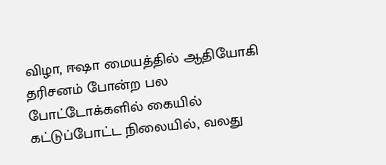விழா, ஈஷா மையத்தில் ஆதியோகி தரிசனம் போன்ற பல போட்டோக்களில் கையில் கட்டுப்போட்ட நிலையில், வலது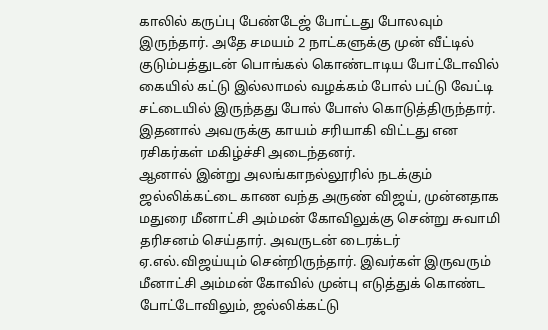காலில் கருப்பு பேண்டேஜ் போட்டது போலவும் இருந்தார். அதே சமயம் 2 நாட்களுக்கு முன் வீட்டில் குடும்பத்துடன் பொங்கல் கொண்டாடிய போட்டோவில் கையில் கட்டு இல்லாமல் வழக்கம் போல் பட்டு வேட்டி சட்டையில் இருந்தது போல் போஸ் கொடுத்திருந்தார். இதனால் அவருக்கு காயம் சரியாகி விட்டது என ரசிகர்கள் மகிழ்ச்சி அடைந்தனர்.
ஆனால் இன்று அலங்காநல்லூரில் நடக்கும் ஜல்லிக்கட்டை காண வந்த அருண் விஜய், முன்னதாக மதுரை மீனாட்சி அம்மன் கோவிலுக்கு சென்று சுவாமி தரிசனம் செய்தார். அவருடன் டைரக்டர் ஏ.எல்.விஜய்யும் சென்றிருந்தார். இவர்கள் இருவரும் மீனாட்சி அம்மன் கோவில் முன்பு எடுத்துக் கொண்ட போட்டோவிலும், ஜல்லிக்கட்டு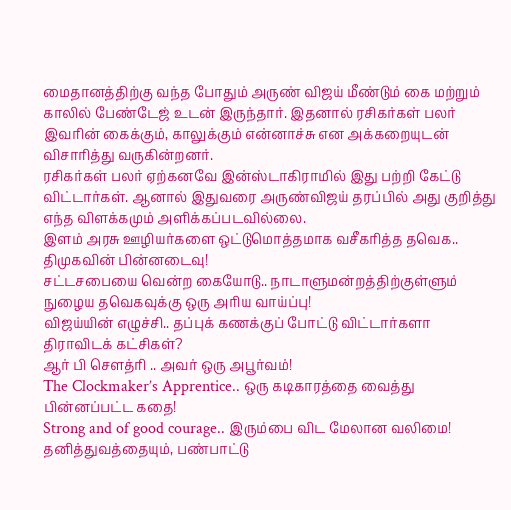மைதானத்திற்கு வந்த போதும் அருண் விஜய் மீண்டும் கை மற்றும் காலில் பேண்டேஜ் உடன் இருந்தார். இதனால் ரசிகர்கள் பலர் இவரின் கைக்கும், காலுக்கும் என்னாச்சு என அக்கறையுடன் விசாரித்து வருகின்றனர்.
ரசிகர்கள் பலர் ஏற்கனவே இன்ஸ்டாகிராமில் இது பற்றி கேட்டு விட்டார்கள். ஆனால் இதுவரை அருண்விஜய் தரப்பில் அது குறித்து எந்த விளக்கமும் அளிக்கப்படவில்லை.
இளம் அரசு ஊழியர்களை ஒட்டுமொத்தமாக வசீகரித்த தவெக.. திமுகவின் பின்னடைவு!
சட்டசபையை வென்ற கையோடு.. நாடாளுமன்றத்திற்குள்ளும் நுழைய தவெகவுக்கு ஒரு அரிய வாய்ப்பு!
விஜய்யின் எழுச்சி.. தப்புக் கணக்குப் போட்டு விட்டார்களா திராவிடக் கட்சிகள்?
ஆர் பி சௌத்ரி .. அவர் ஒரு அபூர்வம்!
The Clockmaker’s Apprentice.. ஒரு கடிகாரத்தை வைத்து பின்னப்பட்ட கதை!
Strong and of good courage.. இரும்பை விட மேலான வலிமை!
தனித்துவத்தையும், பண்பாட்டு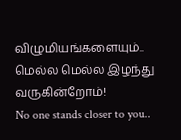விழுமியங்களையும்.. மெல்ல மெல்ல இழந்து வருகின்றோம்!
No one stands closer to you..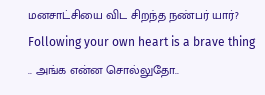மனசாட்சியை விட சிறந்த நண்பர் யார்?
Following your own heart is a brave thing .. அங்க என்ன சொல்லுதோ..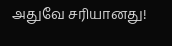அதுவே சரியானது!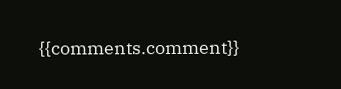{{comments.comment}}